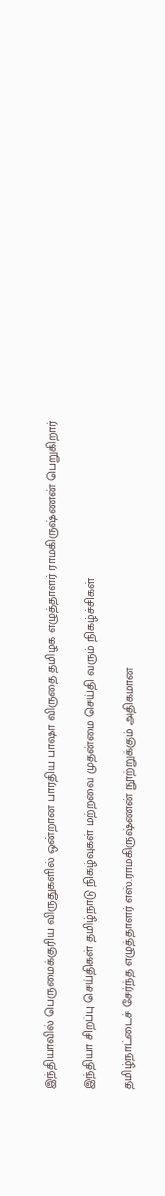இந்தியாவில் பெருமைக்குரிய விருதுகளில் ஒன்றான பாரதிய பாஷா விருதை தமிழக எழுத்தாளர் ராமகிருஷ்ணன் பெறுகிறார்

இந்தியா சிறப்பு செய்திகள் தமிழ்நாடு நிகழ்வுகள் மற்றவை முதன்மை செய்தி வரும் நிகழ்ச்சிகள்

தமிழ்நாட்டைச் சேர்ந்த எழுத்தாளர் எஸ்.ராமகிருஷ்ணன் நூற்றுக்கும் அதிகமான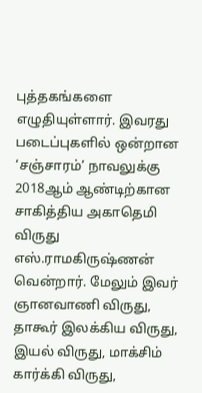புத்தகங்களை எழுதியுள்ளார். இவரது படைப்புகளில் ஒன்றான ‘சஞ்சாரம்’ நாவலுக்கு 2018ஆம் ஆண்டிற்கான சாகித்திய அகாதெமி விருது எஸ்.ராமகிருஷ்ணன் வென்றார். மேலும் இவர் ஞானவாணி விருது, தாகூர் இலக்கிய விருது, இயல் விருது, மாக்சிம் கார்க்கி விருது,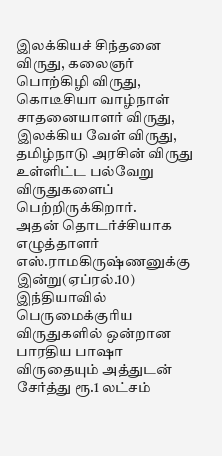இலக்கியச் சிந்தனை விருது, கலைஞர் பொற்கிழி விருது, கொடீசியா வாழ்நாள் சாதனையாளர் விருது, இலக்கிய வேள் விருது, தமிழ்நாடு அரசின் விருது உள்ளிட்ட பல்வேறு விருதுகளைப் பெற்றிருக்கிறார்.
அதன் தொடர்ச்சியாக எழுத்தாளர் எஸ்.ராமகிருஷ்ணனுக்கு இன்று(ஏப்ரல்.10) இந்தியாவில் பெருமைக்குரிய விருதுகளில் ஒன்றான பாரதிய பாஷா விருதையும் அத்துடன் சேர்த்து ரூ.1 லட்சம்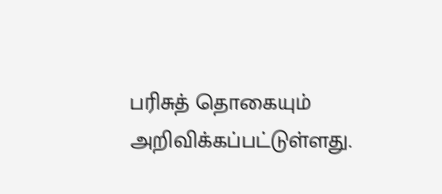பரிசுத் தொகையும் அறிவிக்கப்பட்டுள்ளது.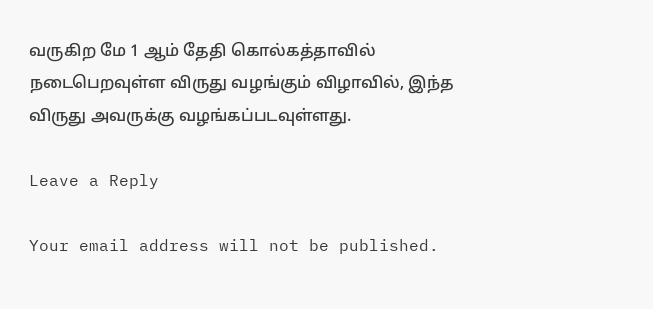வருகிற மே 1 ஆம் தேதி கொல்கத்தாவில் நடைபெறவுள்ள விருது வழங்கும் விழாவில், இந்த விருது அவருக்கு வழங்கப்படவுள்ளது.

Leave a Reply

Your email address will not be published.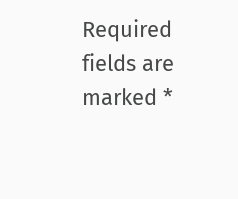Required fields are marked *